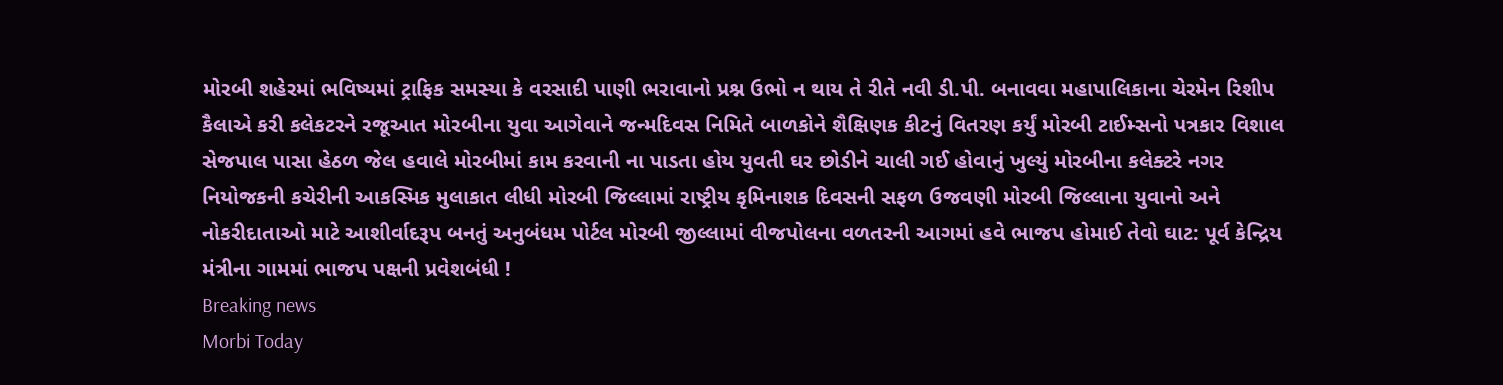મોરબી શહેરમાં ભવિષ્યમાં ટ્રાફિક સમસ્યા કે વરસાદી પાણી ભરાવાનો પ્રશ્ન ઉભો ન થાય તે રીતે નવી ડી.પી. બનાવવા મહાપાલિકાના ચેરમેન રિશીપ કૈલાએ કરી કલેકટરને રજૂઆત મોરબીના યુવા આગેવાને જન્મદિવસ નિમિતે બાળકોને શૈક્ષિણક કીટનું વિતરણ કર્યું મોરબી ટાઈમ્સનો પત્રકાર વિશાલ સેજપાલ પાસા હેઠળ જેલ હવાલે મોરબીમાં કામ કરવાની ના પાડતા હોય યુવતી ઘર છોડીને ચાલી ગઈ હોવાનું ખુલ્યું મોરબીના કલેક્ટરે નગર નિયોજકની કચેરીની આકસ્મિક મુલાકાત લીધી મોરબી જિલ્લામાં રાષ્ટ્રીય કૃમિનાશક દિવસની સફળ ઉજવણી મોરબી જિલ્લાના યુવાનો અને નોકરીદાતાઓ માટે આશીર્વાદરૂપ બનતું અનુબંધમ પોર્ટલ મોરબી જીલ્લામાં વીજપોલના વળતરની આગમાં હવે ભાજપ હોમાઈ તેવો ઘાટ: પૂર્વ કેન્દ્રિય મંત્રીના ગામમાં ભાજપ પક્ષની પ્રવેશબંધી !
Breaking news
Morbi Today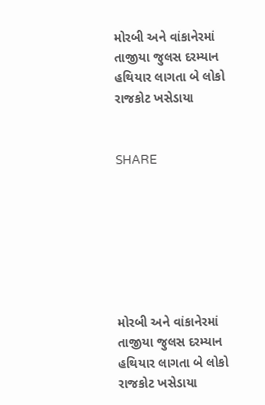મોરબી અને વાંકાનેરમાં તાજીયા જુલસ દરમ્યાન હથિયાર લાગતા બે લોકો રાજકોટ ખસેડાયા


SHARE







મોરબી અને વાંકાનેરમાં તાજીયા જુલસ દરમ્યાન હથિયાર લાગતા બે લોકો રાજકોટ ખસેડાયા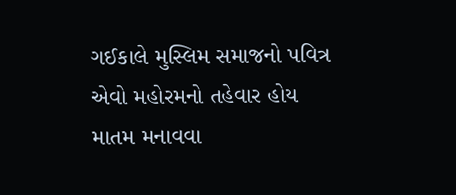ગઈકાલે મુસ્લિમ સમાજનો પવિત્ર એવો મહોરમનો તહેવાર હોય માતમ મનાવવા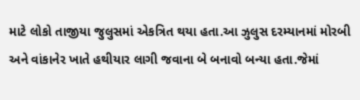માટે લોકો તાજીયા જુલુસમાં એકત્રિત થયા હતા.આ ઝુલુસ દરમ્યાનમાં મોરબી અને વાંકાનેર ખાતે હથીયાર લાગી જવાના બે બનાવો બન્યા હતા.જેમાં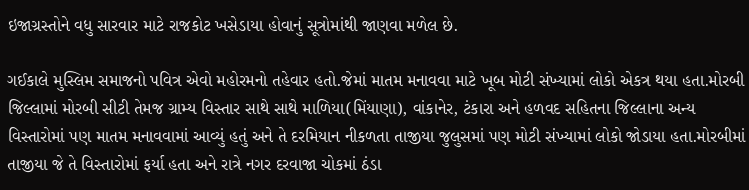ઇજાગ્રસ્તોને વધુ સારવાર માટે રાજકોટ ખસેડાયા હોવાનું સૂત્રોમાંથી જાણવા મળેલ છે.

ગઈકાલે મુસ્લિમ સમાજનો પવિત્ર એવો મહોરમનો તહેવાર હતો.જેમાં માતમ મનાવવા માટે ખૂબ મોટી સંખ્યામાં લોકો એકત્ર થયા હતા.મોરબી જિલ્લામાં મોરબી સીટી તેમજ ગ્રામ્ય વિસ્તાર સાથે સાથે માળિયા(મિંયાણા), વાંકાનેર, ટંકારા અને હળવદ સહિતના જિલ્લાના અન્ય વિસ્તારોમાં પણ માતમ મનાવવામાં આવ્યું હતું અને તે દરમિયાન નીકળતા તાજીયા જુલુસમાં પણ મોટી સંખ્યામાં લોકો જોડાયા હતા.મોરબીમાં તાજીયા જે તે વિસ્તારોમાં ફર્યા હતા અને રાત્રે નગર દરવાજા ચોકમાં ઠંડા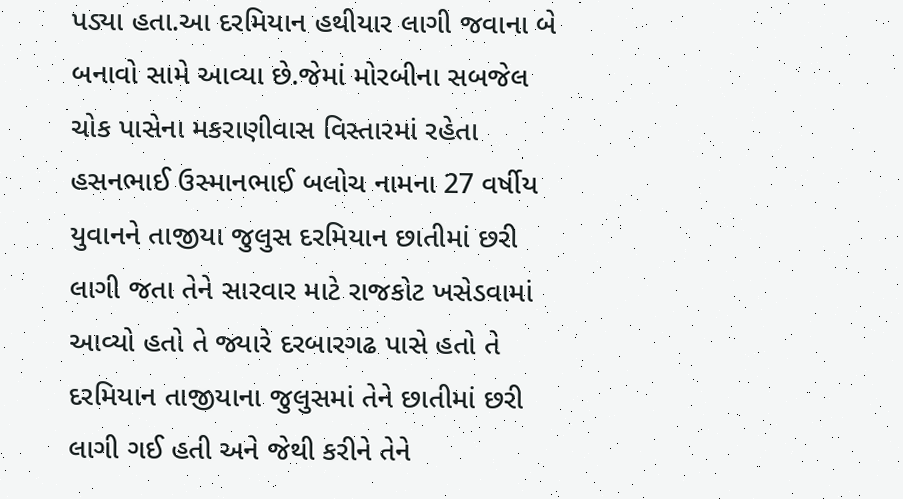પડ્યા હતા.આ દરમિયાન હથીયાર લાગી જવાના બે બનાવો સામે આવ્યા છે.જેમાં મોરબીના સબજેલ ચોક પાસેના મકરાણીવાસ વિસ્તારમાં રહેતા હસનભાઈ ઉસ્માનભાઈ બલોચ નામના 27 વર્ષીય યુવાનને તાજીયા જુલુસ દરમિયાન છાતીમાં છરી લાગી જતા તેને સારવાર માટે રાજકોટ ખસેડવામાં આવ્યો હતો તે જ્યારે દરબારગઢ પાસે હતો તે દરમિયાન તાજીયાના જુલુસમાં તેને છાતીમાં છરી લાગી ગઈ હતી અને જેથી કરીને તેને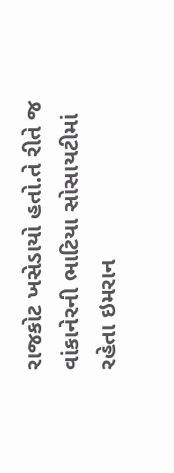રાજકોટ ખસેડાયો હતો.તે રીતે જ વાંકાનેરની ભાટિયા સોસાયટીમાં રહેતા ઇમરાન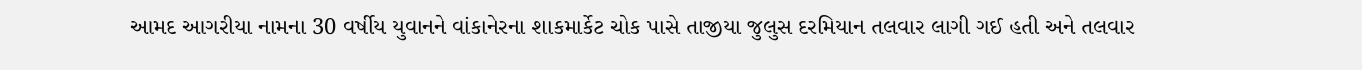આમદ આગરીયા નામના 30 વર્ષીય યુવાનને વાંકાનેરના શાકમાર્કેટ ચોક પાસે તાજીયા જુલુસ દરમિયાન તલવાર લાગી ગઈ હતી અને તલવાર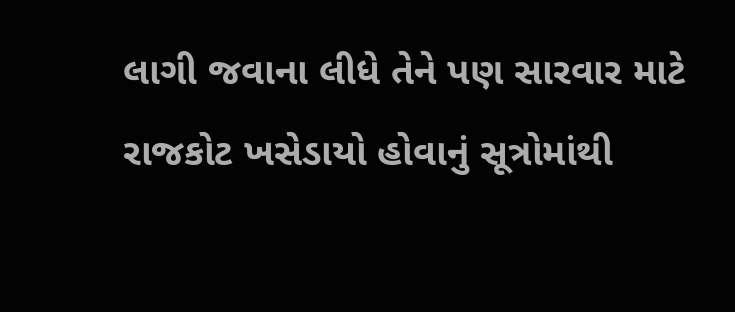લાગી જવાના લીધે તેને પણ સારવાર માટે રાજકોટ ખસેડાયો હોવાનું સૂત્રોમાંથી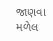જાણવા મળેલ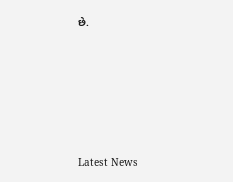છે.






Latest News